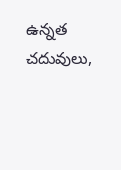ఉన్నత చదువులు,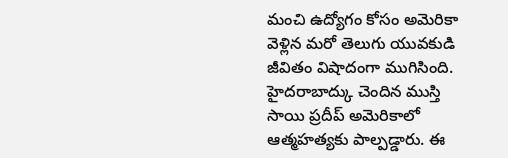మంచి ఉద్యోగం కోసం అమెరికా వెళ్లిన మరో తెలుగు యువకుడి జీవితం విషాదంగా ముగిసింది. హైదరాబాద్కు చెందిన ముస్తి సాయి ప్రదీప్ అమెరికాలో ఆత్మహత్యకు పాల్పడ్డారు. ఈ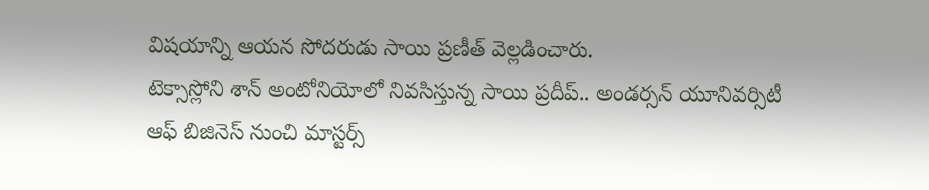విషయాన్ని ఆయన సోదరుడు సాయి ప్రణీత్ వెల్లడించారు.
టెక్సాస్లోని శాన్ అంటోనియోలో నివసిస్తున్న సాయి ప్రదీప్.. అండర్సన్ యూనివర్సిటీ ఆఫ్ బిజినెస్ నుంచి మాస్టర్స్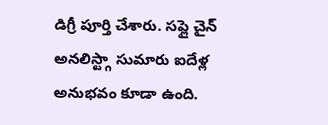డిగ్రీ పూర్తి చేశారు. సప్లై చైన్ అనలిస్ట్గా సుమారు ఐదేళ్ల అనుభవం కూడా ఉంది.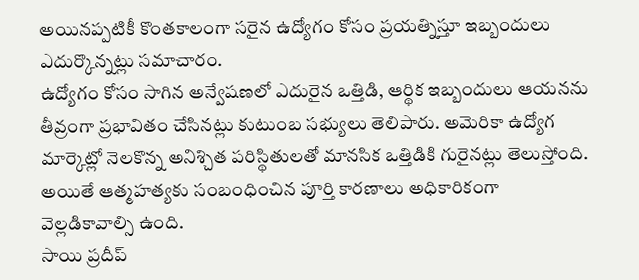అయినప్పటికీ కొంతకాలంగా సరైన ఉద్యోగం కోసం ప్రయత్నిస్తూ ఇబ్బందులు ఎదుర్కొన్నట్లు సమాచారం.
ఉద్యోగం కోసం సాగిన అన్వేషణలో ఎదురైన ఒత్తిడి, ఆర్థిక ఇబ్బందులు ఆయనను తీవ్రంగా ప్రభావితం చేసినట్లు కుటుంబ సభ్యులు తెలిపారు. అమెరికా ఉద్యోగ మార్కెట్లో నెలకొన్న అనిశ్చిత పరిస్థితులతో మానసిక ఒత్తిడికి గురైనట్లు తెలుస్తోంది. అయితే ఆత్మహత్యకు సంబంధించిన పూర్తి కారణాలు అధికారికంగా వెల్లడికావాల్సి ఉంది.
సాయి ప్రదీప్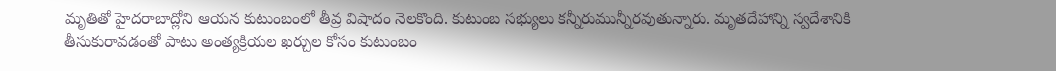మృతితో హైదరాబాద్లోని ఆయన కుటుంబంలో తీవ్ర విషాదం నెలకొంది. కుటుంబ సభ్యులు కన్నీరుమున్నీరవుతున్నారు. మృతదేహాన్ని స్వదేశానికి తీసుకురావడంతో పాటు అంత్యక్రియల ఖర్చుల కోసం కుటుంబం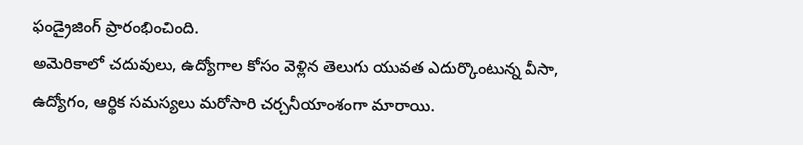ఫండ్రైజింగ్ ప్రారంభించింది.
అమెరికాలో చదువులు, ఉద్యోగాల కోసం వెళ్లిన తెలుగు యువత ఎదుర్కొంటున్న వీసా, ఉద్యోగం, ఆర్థిక సమస్యలు మరోసారి చర్చనీయాంశంగా మారాయి.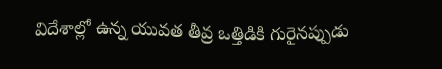విదేశాల్లో ఉన్న యువత తీవ్ర ఒత్తిడికి గురైనప్పుడు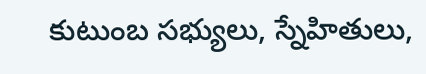కుటుంబ సభ్యులు, స్నేహితులు,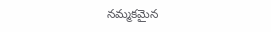నమ్మకమైన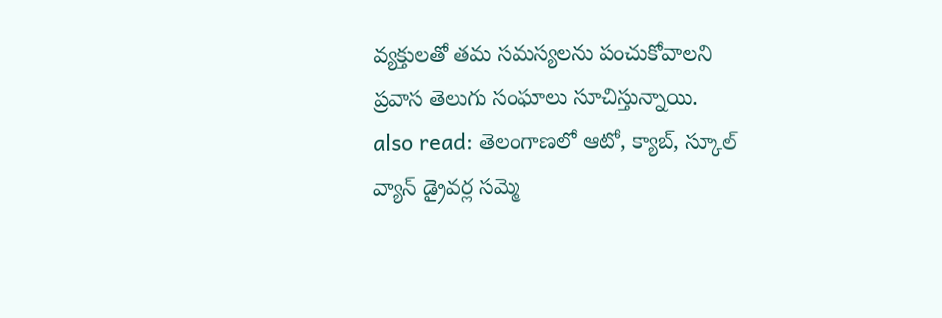వ్యక్తులతో తమ సమస్యలను పంచుకోవాలని ప్రవాస తెలుగు సంఘాలు సూచిస్తున్నాయి.
also read: తెలంగాణలో ఆటో, క్యాబ్, స్కూల్ వ్యాన్ డ్రైవర్ల సమ్మె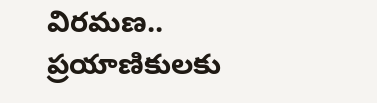విరమణ.. ప్రయాణికులకు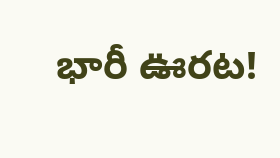భారీ ఊరట!